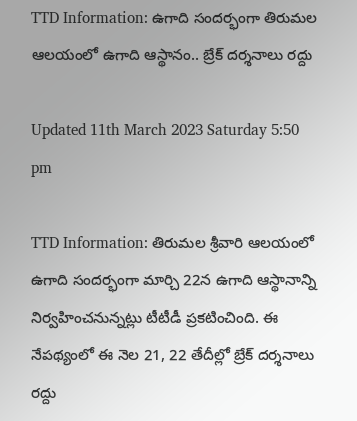TTD Information: ఉగాది సందర్భంగా తిరుమల ఆలయంలో ఉగాది ఆస్థానం.. బ్రేక్ దర్శనాలు రద్దు

Updated 11th March 2023 Saturday 5:50 pm

TTD Information: తిరుమల శ్రీవారి ఆలయంలో ఉగాది సందర్భంగా మార్చి 22న ఉగాది ఆస్థానాన్ని నిర్వహించనున్నట్లు టీటీడీ ప్రకటించింది. ఈ నేపథ్యంలో ఈ నెల 21, 22 తేదీల్లో బ్రేక్ దర్శనాలు రద్దు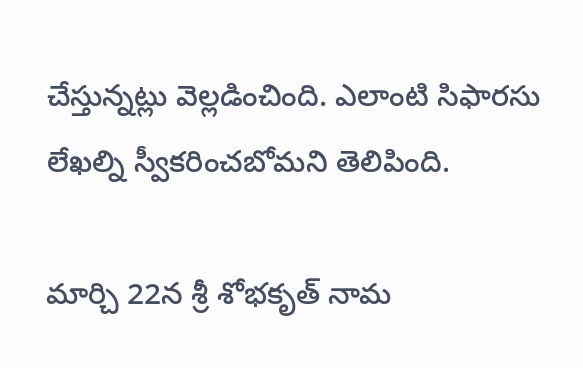చేస్తున్నట్లు వెల్లడించింది. ఎలాంటి సిఫారసు లేఖల్ని స్వీకరించబోమని తెలిపింది.

మార్చి 22న శ్రీ శోభకృత్ నామ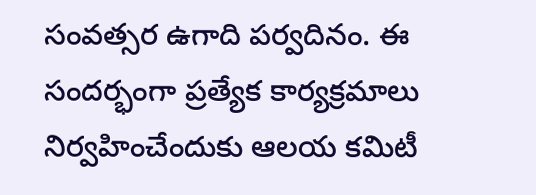సంవత్సర ఉగాది పర్వదినం. ఈ సందర్భంగా ప్రత్యేక కార్యక్రమాలు నిర్వహించేందుకు ఆలయ కమిటీ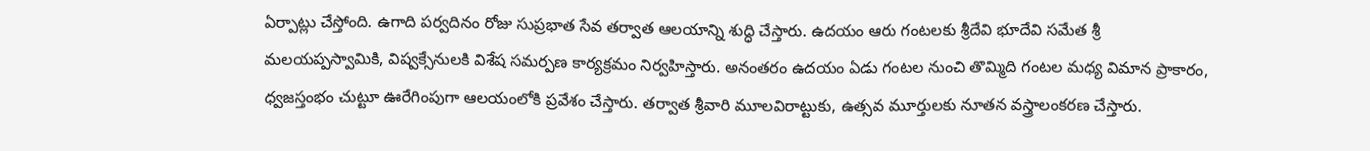ఏర్పాట్లు చేస్తోంది. ఉగాది పర్వదినం రోజు సుప్రభాత సేవ తర్వాత ఆలయాన్ని శుద్ధి చేస్తారు. ఉదయం ఆరు గంటలకు శ్రీదేవి భూదేవి సమేత శ్రీ మలయప్పస్వామికి, విష్వక్సేనులకి విశేష సమర్పణ కార్యక్రమం నిర్వహిస్తారు. అనంతరం ఉదయం ఏడు గంటల నుంచి తొమ్మిది గంటల మధ్య విమాన ప్రాకారం, ధ్వజస్తంభం చుట్టూ ఊరేగింపుగా ఆలయంలోకి ప్రవేశం చేస్తారు. తర్వాత శ్రీవారి మూలవిరాట్టుకు, ఉత్సవ మూర్తులకు నూతన వస్త్రాలంకరణ చేస్తారు.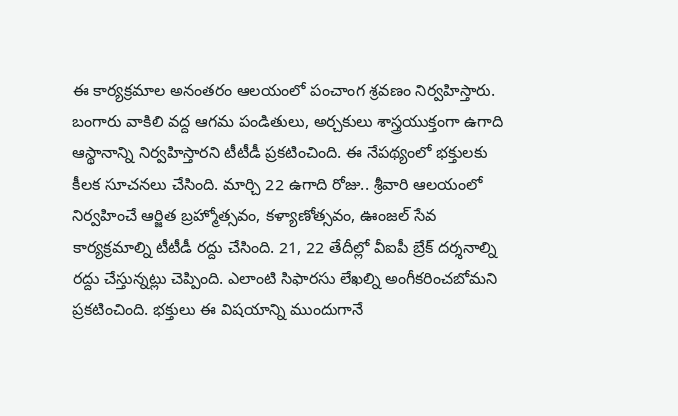ఈ కార్యక్రమాల అనంతరం ఆలయంలో పంచాంగ శ్రవణం నిర్వహిస్తారు. బంగారు వాకిలి వద్ద ఆగమ పండితులు, అర్చకులు శాస్త్రయుక్తంగా ఉగాది ఆస్థానాన్ని నిర్వహిస్తారని టీటీడీ ప్రకటించింది. ఈ నేపథ్యంలో భక్తులకు కీలక సూచనలు చేసింది. మార్చి 22 ఉగాది రోజు.. శ్రీవారి ఆలయంలో నిర్వహించే ఆర్జిత బ్రహ్మోత్సవం, కళ్యాణోత్సవం, ఊంజల్ సేవ కార్యక్రమాల్ని టీటీడీ రద్దు చేసింది. 21, 22 తేదీల్లో వీఐపీ బ్రేక్ దర్శనాల్ని రద్దు చేస్తున్నట్లు చెప్పింది. ఎలాంటి సిఫారసు లేఖల్ని అంగీకరించబోమని ప్రకటించింది. భక్తులు ఈ విషయాన్ని ముందుగానే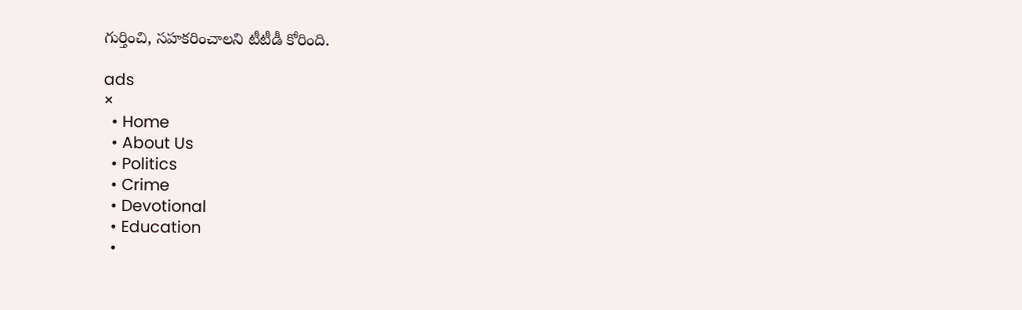గుర్తించి, సహకరించాలని టీటీడీ కోరింది.

ads
×
  • Home
  • About Us
  • Politics
  • Crime
  • Devotional
  • Education
  •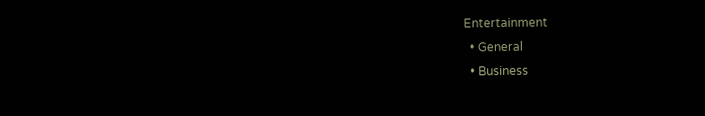Entertainment
  • General
  • Business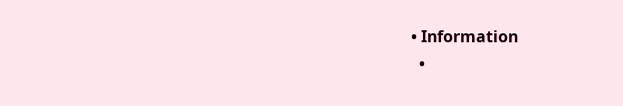• Information
  •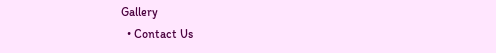Gallery
  • Contact Us